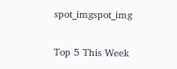spot_imgspot_img

Top 5 This Week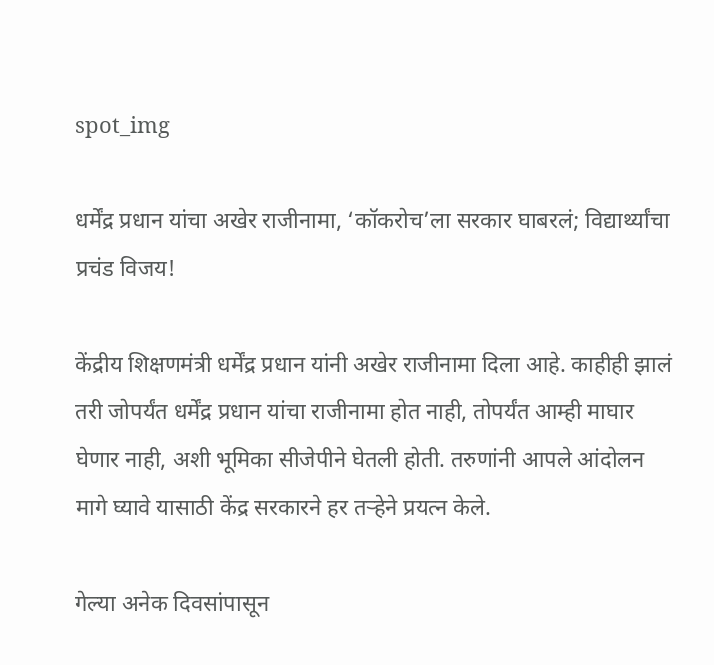spot_img

धर्मेंद्र प्रधान यांचा अखेर राजीनामा, ‘कॉकरोच’ला सरकार घाबरलं; विद्यार्थ्यांचा प्रचंड विजय!

केंद्रीय शिक्षणमंत्री धर्मेंद्र प्रधान यांनी अखेर राजीनामा दिला आहे. काहीही झालं तरी जोपर्यंत धर्मेंद्र प्रधान यांचा राजीनामा होत नाही, तोपर्यंत आम्ही माघार घेणार नाही, अशी भूमिका सीजेपीने घेतली होती. तरुणांनी आपले आंदोलन मागे घ्यावे यासाठी केंद्र सरकारने हर तऱ्हेने प्रयत्न केले.

गेल्या अनेक दिवसांपासून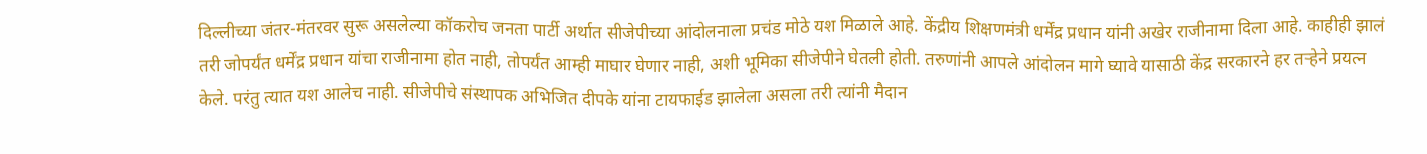दिल्लीच्या जंतर-मंतरवर सुरू असलेल्या कॉकरोच जनता पार्टी अर्थात सीजेपीच्या आंदोलनाला प्रचंड मोठे यश मिळाले आहे. केंद्रीय शिक्षणमंत्री धर्मेंद्र प्रधान यांनी अखेर राजीनामा दिला आहे. काहीही झालं तरी जोपर्यंत धर्मेंद्र प्रधान यांचा राजीनामा होत नाही, तोपर्यंत आम्ही माघार घेणार नाही, अशी भूमिका सीजेपीने घेतली होती. तरुणांनी आपले आंदोलन मागे घ्यावे यासाठी केंद्र सरकारने हर तऱ्हेने प्रयत्न केले. परंतु त्यात यश आलेच नाही. सीजेपीचे संस्थापक अभिजित दीपके यांना टायफाईड झालेला असला तरी त्यांनी मैदान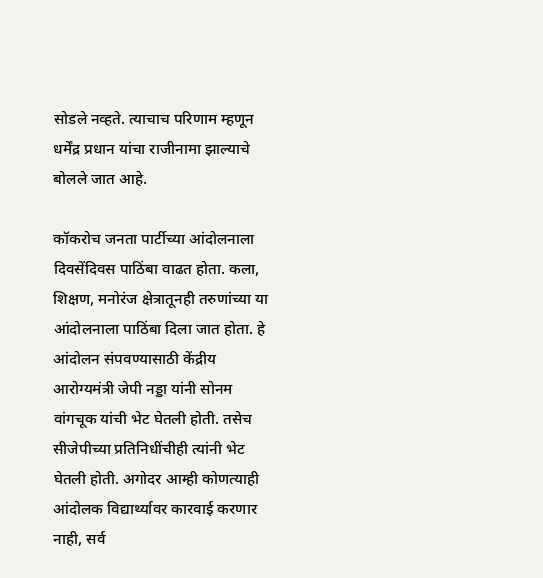सोडले नव्हते. त्याचाच परिणाम म्हणून धर्मेंद्र प्रधान यांचा राजीनामा झाल्याचे बोलले जात आहे.

कॉकरोच जनता पार्टीच्या आंदोलनाला दिवसेंदिवस पाठिंबा वाढत होता. कला, शिक्षण, मनोरंज क्षेत्रातूनही तरुणांच्या या आंदोलनाला पाठिंबा दिला जात होता. हे आंदोलन संपवण्यासाठी केंद्रीय आरोग्यमंत्री जेपी नड्डा यांनी सोनम वांगचूक यांची भेट घेतली होती. तसेच सीजेपीच्या प्रतिनिधींचीही त्यांनी भेट घेतली होती. अगोदर आम्ही कोणत्याही आंदोलक विद्यार्थ्यावर कारवाई करणार नाही, सर्व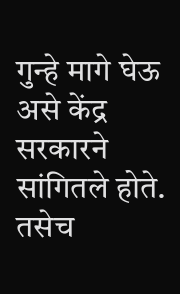गुन्हे मागे घेऊ असे केंद्र सरकारने सांगितले होते. तसेच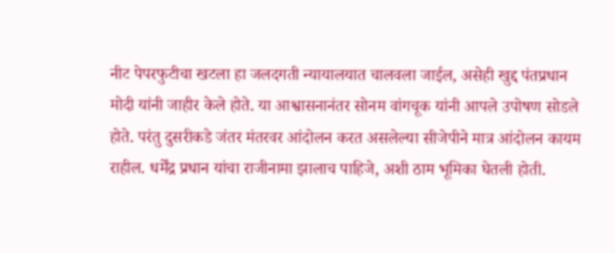नीट पेपरफुटीचा खटला हा जलदगती न्यायालयात चालवला जाईल, असेही खुद्द पंतप्रधान मोदी यांनी जाहीर केले होते. या आश्वासनानंतर सोनम वांगचूक यांनी आपले उपोषण सोडले होते. परंतु दुसरीकडे जंतर मंतरवर आंदोलन करत असलेल्या सीजेपीने मात्र आंदोलन कायम राहील. धर्मेंद्र प्रधान यांचा राजीनामा झालाच पाहिजे, अशी ठाम भूमिका घेतली होती.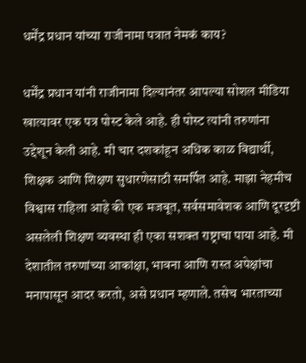धर्मेंद्र प्रधान यांच्या राजीनामा पत्रात नेमकं काय?

धर्मेंद्र प्रधान यांनी राजीनामा दिल्यानंतर आपल्या सोशल मीडिया खात्यावर एक पत्र पोस्ट केले आहे. ही पोस्ट त्यांनी तरुणांना उद्देशून केली आहे. मी चार दशकांहून अधिक काळ विद्यार्थी, शिक्षक आणि शिक्षण सुधारणेसाठी समर्पित आहे. माझा नेहमीच विश्वास राहिला आहे की एक मजबूत, सर्वसमावेशक आणि दूरदृष्टी असलेली शिक्षण व्यवस्था ही एका सशक्त राष्ट्राचा पाया आहे. मी देशातील तरुणांच्या आकांक्षा, भावना आणि रास्त अपेक्षांचा मनापासून आदर करतो, असे प्रधान म्हणाले. तसेच भारताच्या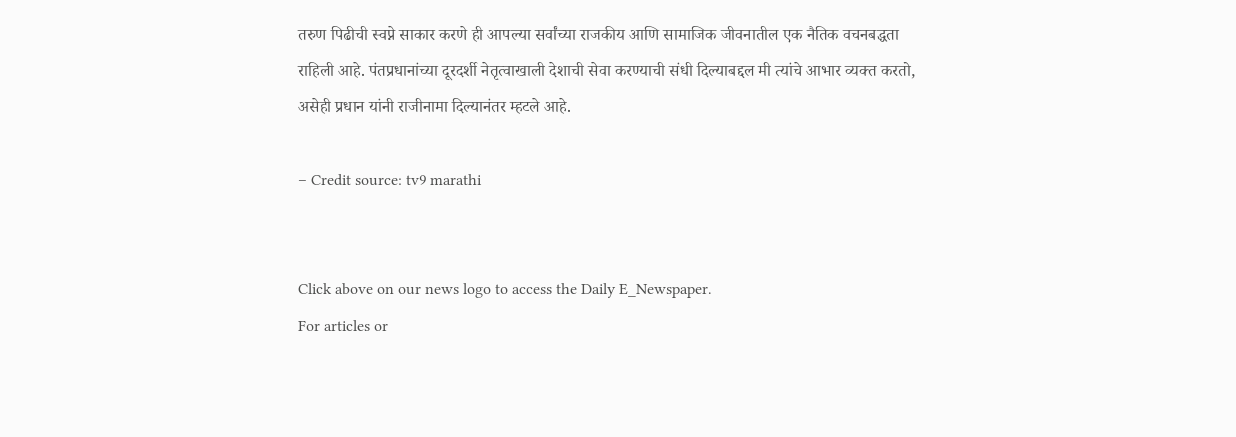तरुण पिढीची स्वप्ने साकार करणे ही आपल्या सर्वांच्या राजकीय आणि सामाजिक जीवनातील एक नैतिक वचनबद्धता राहिली आहे. पंतप्रधानांच्या दूरदर्शी नेतृत्वाखाली देशाची सेवा करण्याची संधी दिल्याबद्दल मी त्यांचे आभार व्यक्त करतो, असेही प्रधान यांनी राजीनामा दिल्यानंतर म्हटले आहे.

– Credit source: tv9 marathi


Click above on our news logo to access the Daily E_Newspaper.
For articles or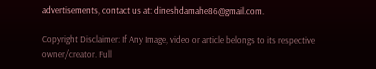advertisements, contact us at: dineshdamahe86@gmail.com.

Copyright Disclaimer: If Any Image, video or article belongs to its respective owner/creator. Full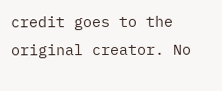credit goes to the original creator. No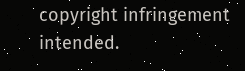copyright infringement intended.